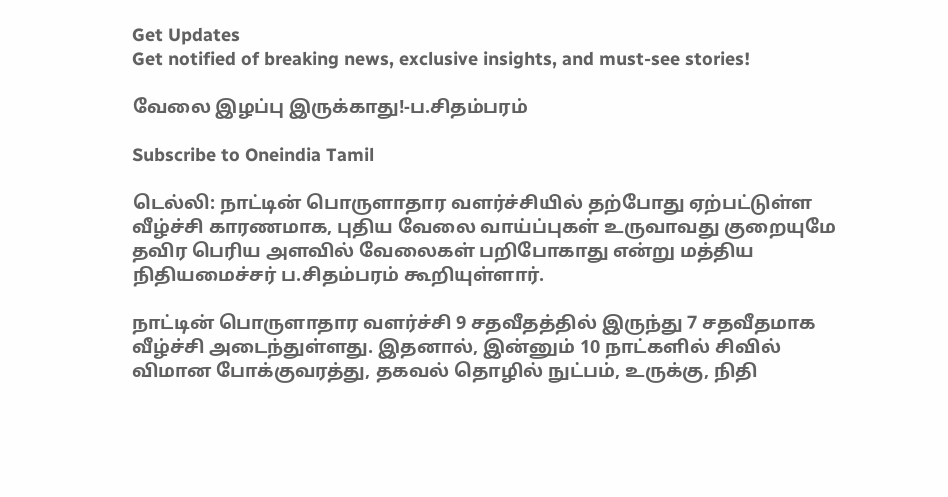Get Updates
Get notified of breaking news, exclusive insights, and must-see stories!

வேலை இழப்பு இருக்காது!-ப.சிதம்பரம்

Subscribe to Oneindia Tamil

டெல்லி: நாட்டின் பொருளாதார வளர்ச்சியில் தற்போது ஏற்பட்டுள்ள வீழ்ச்சி காரணமாக, புதிய வேலை வாய்ப்புகள் உருவாவது குறையுமே தவிர பெரிய அளவில் வேலைகள் பறிபோகாது என்று மத்திய நிதியமைச்சர் ப.சிதம்பரம் கூறியுள்ளார்.

நாட்டின் பொருளாதார வளர்ச்சி 9 சதவீதத்தில் இருந்து 7 சதவீதமாக வீழ்ச்சி அடைந்துள்ளது. இதனால், இன்னும் 10 நாட்களில் சிவில் விமான போக்குவரத்து, தகவல் தொழில் நுட்பம், உருக்கு, நிதி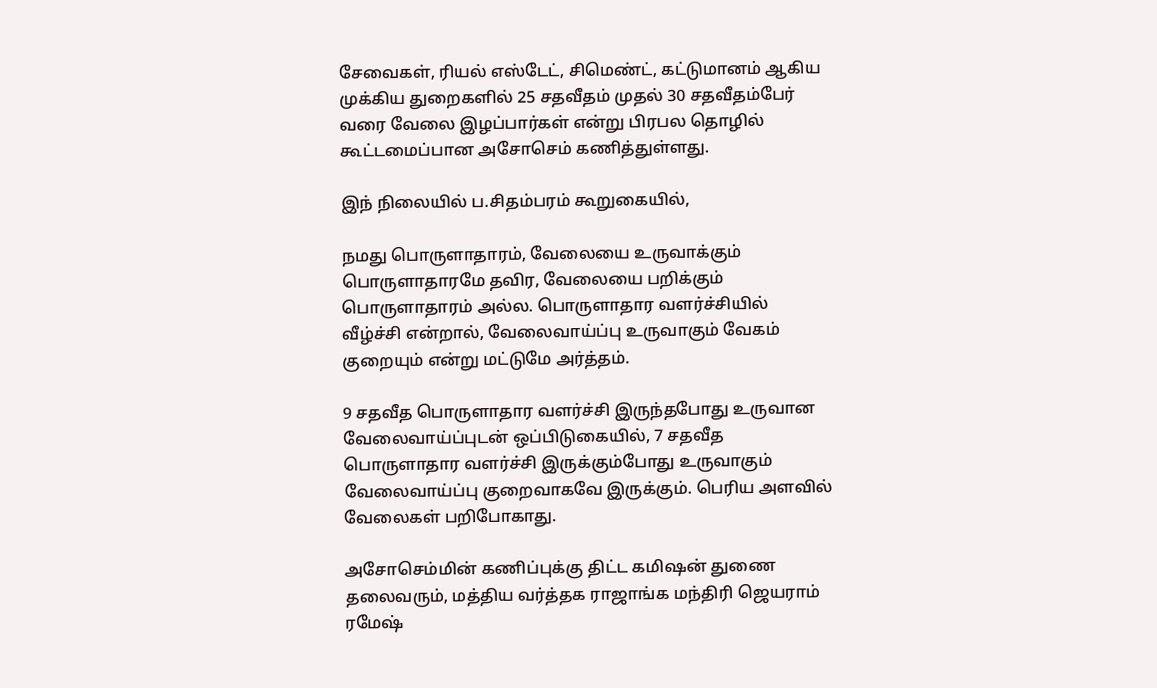சேவைகள், ரியல் எஸ்டேட், சிமெண்ட், கட்டுமானம் ஆகிய முக்கிய துறைகளில் 25 சதவீதம் முதல் 30 சதவீதம்பேர் வரை வேலை இழப்பார்கள் என்று பிரபல தொழில் கூட்டமைப்பான அசோசெம் கணித்துள்ளது.

இந் நிலையில் ப.சிதம்பரம் கூறுகையில்,

நமது பொருளாதாரம், வேலையை உருவாக்கும் பொருளாதாரமே தவிர, வேலையை பறிக்கும் பொருளாதாரம் அல்ல. பொருளாதார வளர்ச்சியில் வீழ்ச்சி என்றால், வேலைவாய்ப்பு உருவாகும் வேகம் குறையும் என்று மட்டுமே அர்த்தம்.

9 சதவீத பொருளாதார வளர்ச்சி இருந்தபோது உருவான வேலைவாய்ப்புடன் ஒப்பிடுகையில், 7 சதவீத பொருளாதார வளர்ச்சி இருக்கும்போது உருவாகும் வேலைவாய்ப்பு குறைவாகவே இருக்கும். பெரிய அளவில் வேலைகள் பறிபோகாது.

அசோசெம்மின் கணிப்புக்கு திட்ட கமிஷன் துணை தலைவரும், மத்திய வர்த்தக ராஜாங்க மந்திரி ஜெயராம் ரமேஷ்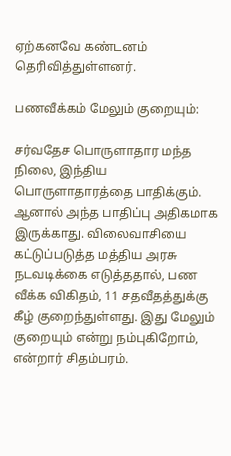ஏற்கனவே கண்டனம் தெரிவித்துள்ளனர்.

பணவீக்கம் மேலும் குறையும்:

சர்வதேச பொருளாதார மந்த நிலை, இந்திய பொருளாதாரத்தை பாதிக்கும். ஆனால் அந்த பாதிப்பு அதிகமாக இருக்காது. விலைவாசியை கட்டுப்படுத்த மத்திய அரசு நடவடிக்கை எடுத்ததால், பண வீக்க விகிதம், 11 சதவீதத்துக்கு கீழ் குறைந்துள்ளது. இது மேலும் குறையும் என்று நம்புகிறோம், என்றார் சிதம்பரம்.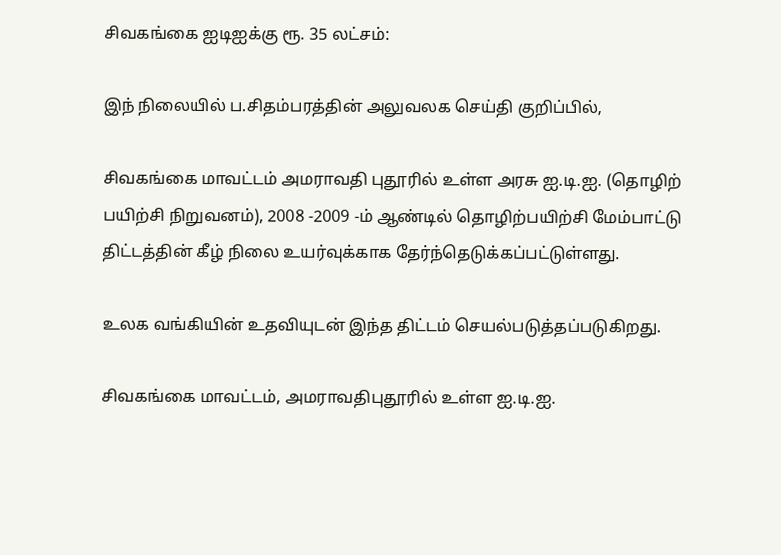சிவகங்கை ஐடிஐக்கு ரூ. 35 லட்சம்:

இந் நிலையில் ப.சிதம்பரத்தின் அலுவலக செய்தி குறிப்பில்,

சிவகங்கை மாவட்டம் அமராவதி புதூரில் உள்ள அரசு ஐ.டி.ஐ. (தொழிற் பயிற்சி நிறுவனம்), 2008 -2009 -ம் ஆண்டில் தொழிற்பயிற்சி மேம்பாட்டு திட்டத்தின் கீழ் நிலை உயர்வுக்காக தேர்ந்தெடுக்கப்பட்டுள்ளது.

உலக வங்கியின் உதவியுடன் இந்த திட்டம் செயல்படுத்தப்படுகிறது.

சிவகங்கை மாவட்டம், அமராவதிபுதூரில் உள்ள ஐ.டி.ஐ.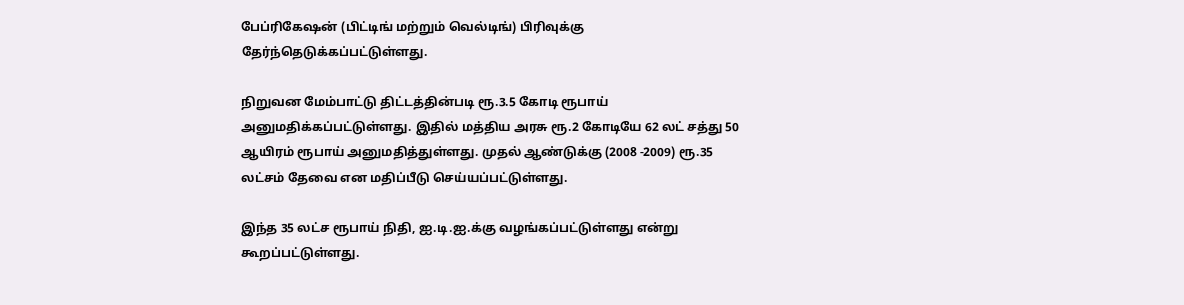பேப்ரிகேஷன் (பிட்டிங் மற்றும் வெல்டிங்) பிரிவுக்கு தேர்ந்தெடுக்கப்பட்டுள்ளது.

நிறுவன மேம்பாட்டு திட்டத்தின்படி ரூ.3.5 கோடி ரூபாய் அனுமதிக்கப்பட்டுள்ளது. இதில் மத்திய அரசு ரூ.2 கோடியே 62 லட் சத்து 50 ஆயிரம் ரூபாய் அனுமதித்துள்ளது. முதல் ஆண்டுக்கு (2008 -2009) ரூ.35 லட்சம் தேவை என மதிப்பீடு செய்யப்பட்டுள்ளது.

இந்த 35 லட்ச ரூபாய் நிதி, ஐ.டி.ஐ.க்கு வழங்கப்பட்டுள்ளது என்று கூறப்பட்டுள்ளது.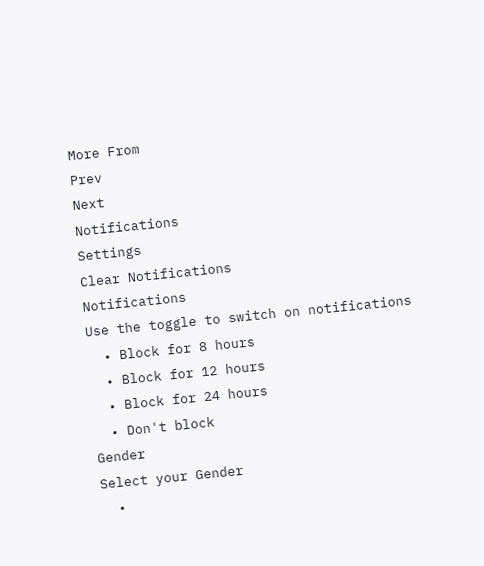More From
Prev
Next
Notifications
Settings
Clear Notifications
Notifications
Use the toggle to switch on notifications
  • Block for 8 hours
  • Block for 12 hours
  • Block for 24 hours
  • Don't block
Gender
Select your Gender
  •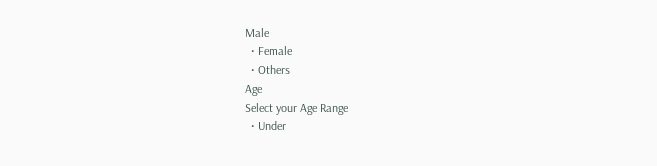Male
  • Female
  • Others
Age
Select your Age Range
  • Under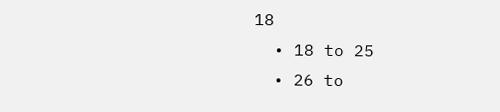18
  • 18 to 25
  • 26 to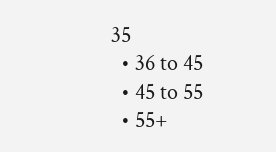35
  • 36 to 45
  • 45 to 55
  • 55+